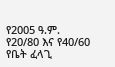የ2005 ዓ.ም. የ20/80 እና የ40/60 የቤት ፈላጊ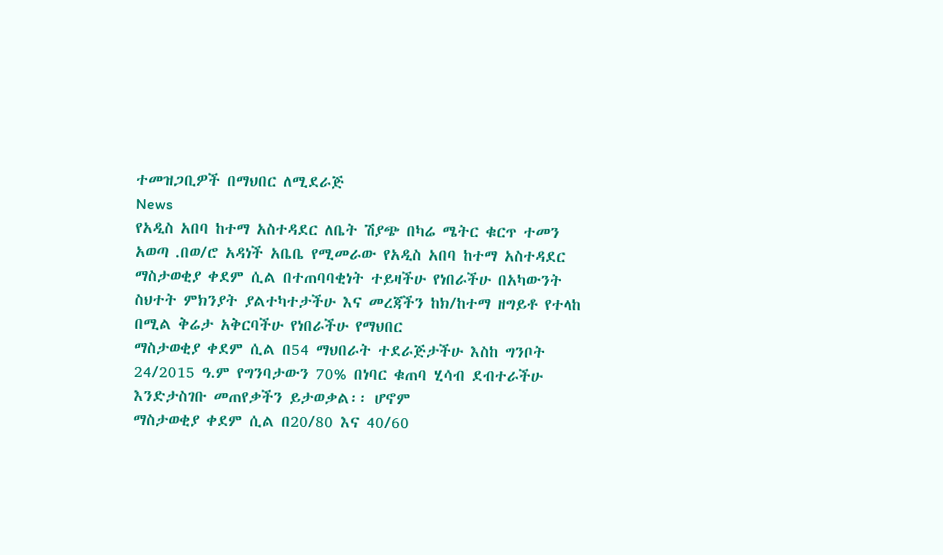ተመዝጋቢዎች በማህበር ለሚደራጅ
News
የአዲስ አበባ ከተማ አስተዳደር ለቤት ሽያጭ በካሬ ሜትር ቁርጥ ተመን አወጣ .በወ/ሮ አዳነች አቤቤ የሚመራው የአዲስ አበባ ከተማ አስተዳደር
ማስታወቂያ ቀደም ሲል በተጠባባቂነት ተይዛችሁ የነበራችሁ በአካውንት ስህተት ምክንያት ያልተካተታችሁ እና መረጃችን ከክ/ከተማ ዘግይቶ የተላከ በሚል ቅሬታ አቅርባችሁ የነበራችሁ የማህበር
ማስታወቂያ ቀደም ሲል በ54 ማህበራት ተደራጅታችሁ እስከ ግንቦት 24/2015 ዓ.ም የግንባታውን 70% በነባር ቁጠባ ሂሳብ ደብተራችሁ እንድታስገቡ መጠየቃችን ይታወቃል፡፡ ሆኖም
ማስታወቂያ ቀደም ሲል በ20/80 እና 40/60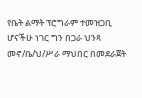የቤት ልማት ፕሮግራም ተመዝጋቢ ሆናችሁ ነገር ግን በጋራ ህንጻ መኖ/ቤ/ህ/ሥራ ማህበር በመደራጀት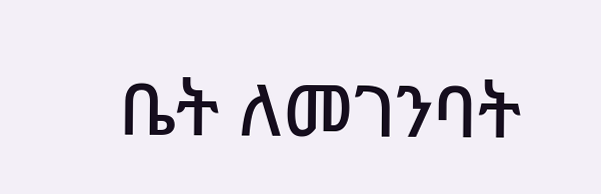ቤት ለመገንባት